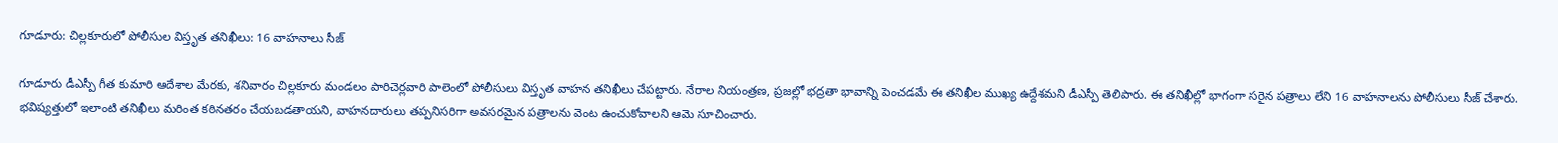గూడూరు: చిల్లకూరులో పోలీసుల విస్తృత తనిఖీలు: 16 వాహనాలు సీజ్

గూడూరు డీఎస్పీ గీత కుమారి ఆదేశాల మేరకు, శనివారం చిల్లకూరు మండలం పారిచెర్లవారి పాలెంలో పోలీసులు విస్తృత వాహన తనిఖీలు చేపట్టారు. నేరాల నియంత్రణ, ప్రజల్లో భద్రతా భావాన్ని పెంచడమే ఈ తనిఖీల ముఖ్య ఉద్దేశమని డీఎస్పీ తెలిపారు. ఈ తనిఖీల్లో భాగంగా సరైన పత్రాలు లేని 16 వాహనాలను పోలీసులు సీజ్ చేశారు. భవిష్యత్తులో ఇలాంటి తనిఖీలు మరింత కఠినతరం చేయబడతాయని, వాహనదారులు తప్పనిసరిగా అవసరమైన పత్రాలను వెంట ఉంచుకోవాలని ఆమె సూచించారు.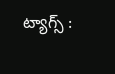ట్యాగ్స్ :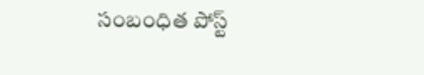సంబంధిత పోస్ట్